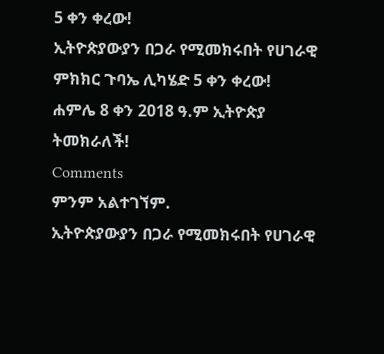5 ቀን ቀረው!
ኢትዮጵያውያን በጋራ የሚመክሩበት የሀገራዊ ምክክር ጉባኤ ሊካሄድ 5 ቀን ቀረው!
ሐምሌ 8 ቀን 2018 ዓ.ም ኢትዮጵያ ትመክራለች!
Comments
ምንም አልተገኘም.
ኢትዮጵያውያን በጋራ የሚመክሩበት የሀገራዊ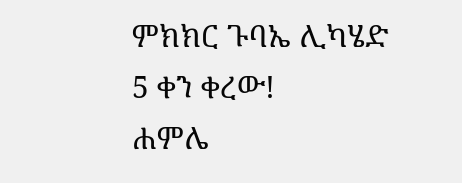ምክክር ጉባኤ ሊካሄድ 5 ቀን ቀረው!
ሐምሌ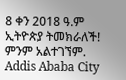8 ቀን 2018 ዓ.ም ኢትዮጵያ ትመክራለች!
ምንም አልተገኘም.
Addis Ababa City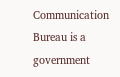Communication Bureau is a government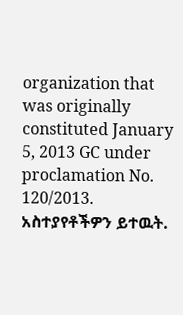organization that was originally constituted January 5, 2013 GC under proclamation No. 120/2013.
አስተያየቶችዎን ይተዉት.